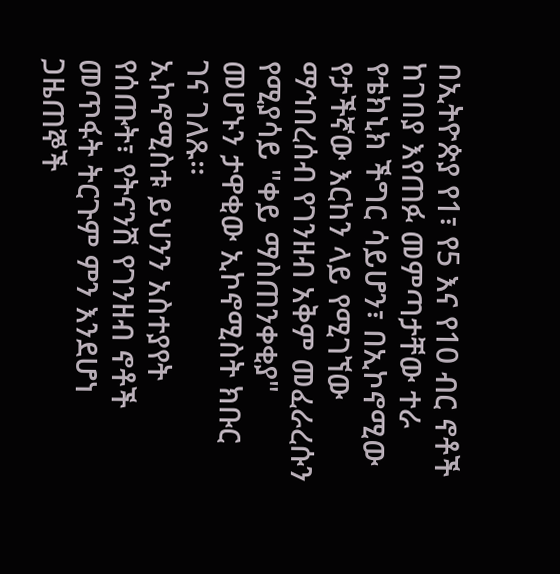በኢትዮጵያ የ1፣ የ5 እና የ10 ብር ኖቶች ከገበያ እየጠፉ መምጣታቸው ተራ የቴክኒክ ችግር ሳይሆን፣ በኢኮኖሚው የታችኛው እርከን ላይ የሚገኘው ማኅበረሰብ የገንዘብ አቅም መፈራረሱን የሚያሳይ "ቀይ ማስጠንቀቂያ" መሆኑን ታዋቂው ኢኮኖሚስት ክቡር ገና ገለጹ።
ኢኮኖሚስቱ ይህንን አስተያየት የሰጡት፣ የትናንሽ የገንዘብ ኖቶች መጥፋት ትርጉም ምን እንደሆነ ጋዜጠኞች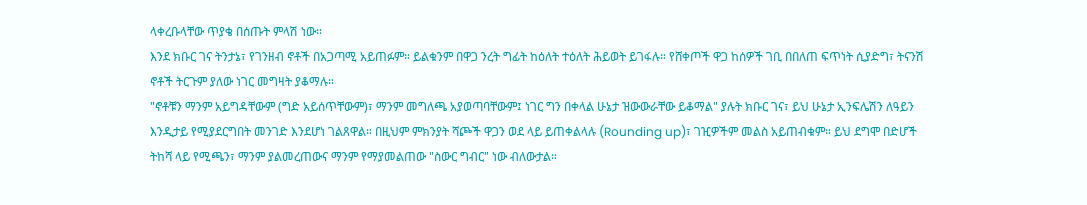ላቀረቡላቸው ጥያቄ በሰጡት ምላሽ ነው።
እንደ ክቡር ገና ትንታኔ፣ የገንዘብ ኖቶች በአጋጣሚ አይጠፉም። ይልቁንም በዋጋ ንረት ግፊት ከዕለት ተዕለት ሕይወት ይገፋሉ። የሸቀጦች ዋጋ ከሰዎች ገቢ በበለጠ ፍጥነት ሲያድግ፣ ትናንሽ ኖቶች ትርጉም ያለው ነገር መግዛት ያቆማሉ።
"ኖቶቹን ማንም አይግዳቸውም (ግድ አይሰጥቸውም)፣ ማንም መግለጫ አያወጣባቸውም፤ ነገር ግን በቀላል ሁኔታ ዝውውራቸው ይቆማል" ያሉት ክቡር ገና፣ ይህ ሁኔታ ኢንፍሌሽን ለዓይን እንዲታይ የሚያደርግበት መንገድ እንደሆነ ገልጸዋል። በዚህም ምክንያት ሻጮች ዋጋን ወደ ላይ ይጠቀልላሉ (Rounding up)፣ ገዢዎችም መልስ አይጠብቁም። ይህ ደግሞ በድሆች ትከሻ ላይ የሚጫን፣ ማንም ያልመረጠውና ማንም የማያመልጠው "ስውር ግብር" ነው ብለውታል።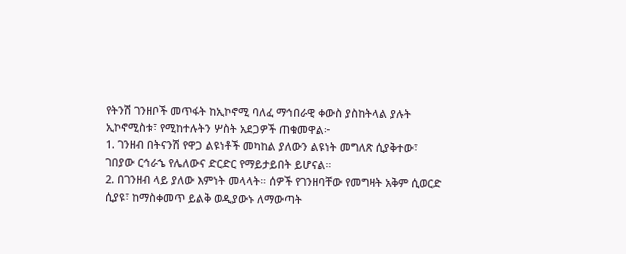የትንሽ ገንዘቦች መጥፋት ከኢኮኖሚ ባለፈ ማኅበራዊ ቀውስ ያስከትላል ያሉት ኢኮኖሚስቱ፣ የሚከተሉትን ሦስት አደጋዎች ጠቁመዋል፦
1. ገንዘብ በትናንሽ የዋጋ ልዩነቶች መካከል ያለውን ልዩነት መግለጽ ሲያቅተው፣ ገበያው ርኅራኄ የሌለውና ድርድር የማይታይበት ይሆናል።
2. በገንዘብ ላይ ያለው እምነት መላላት። ሰዎች የገንዘባቸው የመግዛት አቅም ሲወርድ ሲያዩ፣ ከማስቀመጥ ይልቅ ወዲያውኑ ለማውጣት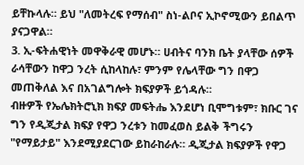ይቸኩላሉ። ይህ "ለመትረፍ የማሰብ" ስነ-ልቦና ኢኮኖሚውን ይበልጥ ያናጋዋል።
3. ኢ-ፍትሐዊነት መዋቅራዊ መሆኑ። ሀብትና ባንክ ቤት ያላቸው ሰዎች ራሳቸውን ከዋጋ ንረት ሲከላከሉ፣ ምንም የሌላቸው ግን በዋጋ መጠቅለል እና በአገልግሎት ክፍያዎች ይጎዳሉ።
ብዙዎች የኤሌክትሮኒክ ክፍያ መፍትሔ እንደሆነ ቢሞግቱም፣ ክቡር ገና ግን የዲጂታል ክፍያ የዋጋ ንረቱን ከመፈወስ ይልቅ ችግሩን "የማይታይ" እንደሚያደርገው ይከራከራሉ። ዲጂታል ክፍያዎች የዋጋ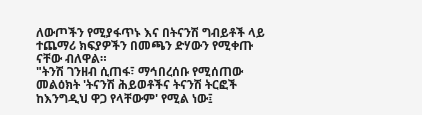ለውጦችን የሚያፋጥኑ እና በትናንሽ ግብይቶች ላይ ተጨማሪ ክፍያዎችን በመጫን ድሃውን የሚቀጡ ናቸው ብለዋል።
"ትንሽ ገንዘብ ሲጠፋ፣ ማኅበረሰቡ የሚሰጠው መልዕክት 'ትናንሽ ሕይወቶችና ትናንሽ ትርፎች ከእንግዲህ ዋጋ የላቸውም' የሚል ነው፤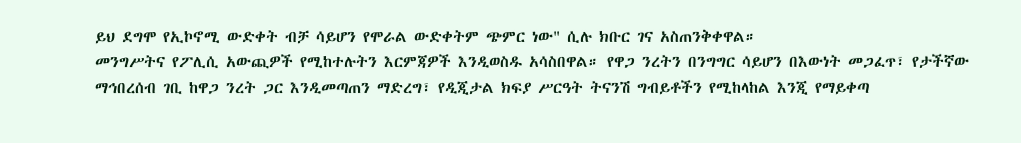ይህ ደግሞ የኢኮኖሚ ውድቀት ብቻ ሳይሆን የሞራል ውድቀትም ጭምር ነው" ሲሉ ክቡር ገና አስጠንቅቀዋል።
መንግሥትና የፖሊሲ አውጪዎች የሚከተሉትን እርምጃዎች እንዲወስዱ አሳስበዋል። የዋጋ ንረትን በንግግር ሳይሆን በእውነት መጋፈጥ፣ የታችኛው ማኅበረሰብ ገቢ ከዋጋ ንረት ጋር እንዲመጣጠን ማድረግ፣ የዲጂታል ክፍያ ሥርዓት ትናንሽ ግብይቶችን የሚከላከል እንጂ የማይቀጣ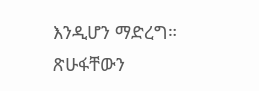እንዲሆን ማድረግ።
ጽሁፋቸውን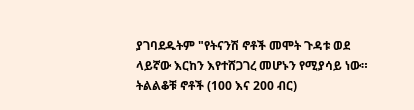ያገባደዱትም "የትናንሽ ኖቶች መሞት ጉዳቱ ወደ ላይኛው እርከን እየተሸጋገረ መሆኑን የሚያሳይ ነው። ትልልቆቹ ኖቶች (100 እና 200 ብር)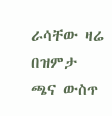ራሳቸው ዛሬ በዝምታ ጫና ውስጥ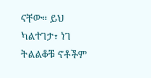ናቸው። ይህ ካልተገታ፣ ነገ ትልልቆቹ ኖቶችም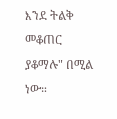እንደ ትልቅ መቆጠር ያቆማሉ" በሚል ነው።